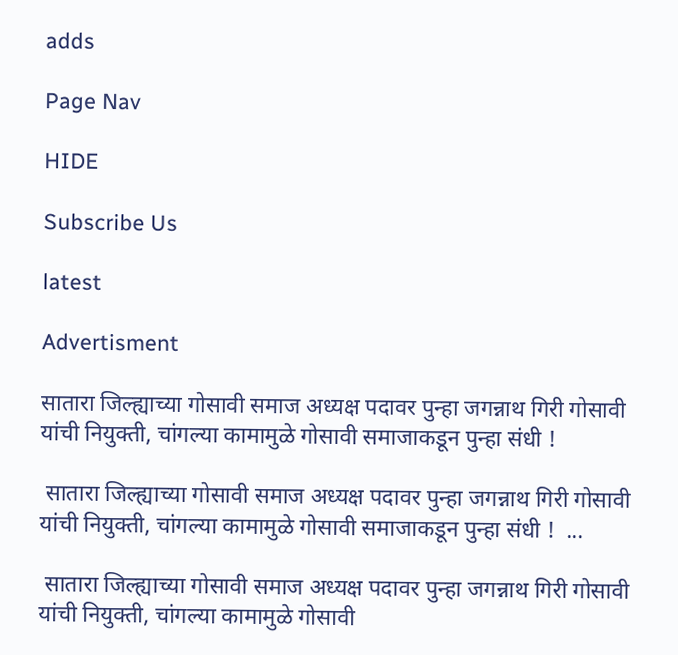adds

Page Nav

HIDE

Subscribe Us

latest

Advertisment

सातारा जिल्ह्याच्या गोसावी समाज अध्यक्ष पदावर पुन्हा जगन्नाथ गिरी गोसावी यांची नियुक्ती, चांगल्या कामामुळे गोसावी समाजाकडून पुन्हा संधी !

 सातारा जिल्ह्याच्या गोसावी समाज अध्यक्ष पदावर पुन्हा जगन्नाथ गिरी गोसावी यांची नियुक्ती, चांगल्या कामामुळे गोसावी समाजाकडून पुन्हा संधी !  ...

 सातारा जिल्ह्याच्या गोसावी समाज अध्यक्ष पदावर पुन्हा जगन्नाथ गिरी गोसावी यांची नियुक्ती, चांगल्या कामामुळे गोसावी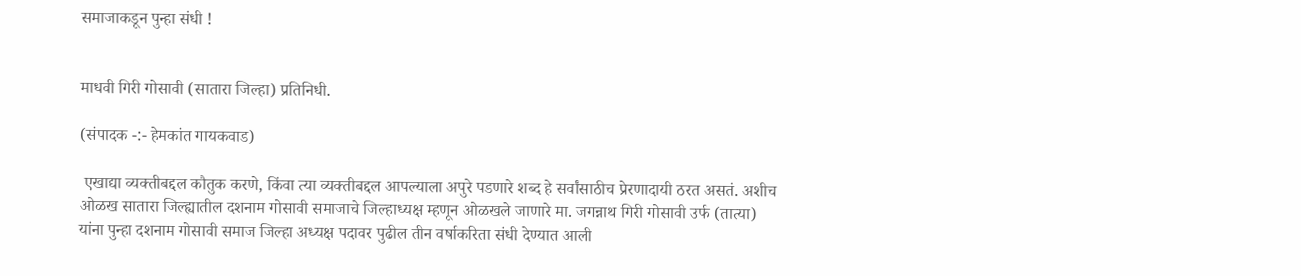समाजाकडून पुन्हा संधी !


माधवी गिरी गोसावी (सातारा जिल्हा) प्रतिनिधी.

(संपादक -:- हेमकांत गायकवाड)

 एखाद्या व्यक्तीबद्दल कौतुक करणे, किंवा त्या व्यक्तीबद्दल आपल्याला अपुरे पडणारे शब्द हे सर्वांसाठीच प्रेरणादायी ठरत असतं. अशीच ओळख सातारा जिल्ह्यातील दशनाम गोसावी समाजाचे जिल्हाध्यक्ष म्हणून ओळखले जाणारे मा. जगन्नाथ गिरी गोसावी उर्फ (तात्या) यांना पुन्हा दशनाम गोसावी समाज जिल्हा अध्यक्ष पदावर पुढील तीन वर्षाकरिता संधी देण्यात आली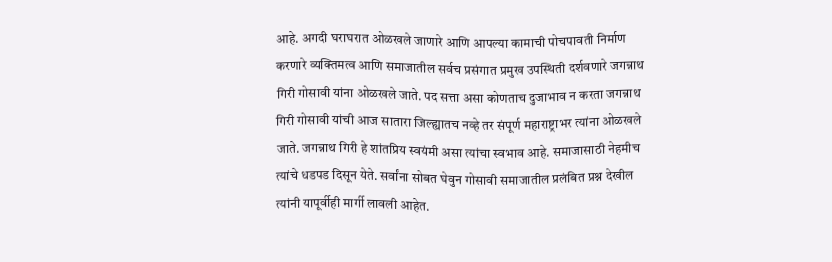आहे. अगदी घराघरात ओळखले जाणारे आणि आपल्या कामाची पोचपावती निर्माण करणारे व्यक्तिमत्व आणि समाजातील सर्वच प्रसंगात प्रमुख उपस्थिती दर्शवणारे जगन्नाथ गिरी गोसावी यांना ओळखले जाते. पद सत्ता असा कोणताच दुजाभाव न करता जगन्नाथ गिरी गोसावी यांची आज सातारा जिल्ह्यातच नव्हे तर संपूर्ण महाराष्ट्राभर त्यांना ओळखले जाते. जगन्नाथ गिरी हे शांतप्रिय स्वयंमी असा त्यांचा स्वभाव आहे. समाजासाठी नेहमीच त्यांचे धडपड दिसून येते. सर्वांना सोबत घेवुन गोसावी समाजातील प्रलंबित प्रश्न देखील त्यांनी यापूर्वीही मार्गी लावली आहेत.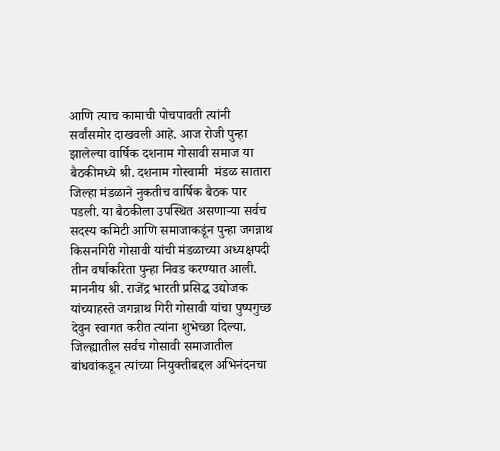आणि त्याच कामाची पोचपावती त्यांनी सर्वांसमोर दाखवली आहे. आज रोजी पुन्हा झालेल्या वार्षिक दशनाम गोसावी समाज या बैठकीमध्ये श्री. दशनाम गोस्वामी  मंडळ सातारा जिल्हा मंडळाने नुकतीच वार्षिक बैठक पार पडली. या बैठकीला उपस्थित असणाऱ्या सर्वच सदस्य कमिटी आणि समाजाकडूंन पुन्हा जगन्नाथ किसनगिरी गोसावी यांची मंडळाच्या अध्यक्षपदी तीन वर्षाकरिता पुन्हा निवड करण्यात आली. माननीय श्री. राजेंद्र भारती प्रसिद्ध उद्योजक यांच्याहस्ते जगन्नाथ गिरी गोसावी यांचा पुष्पगुच्छ देवुन स्वागत करीत त्यांना शुभेच्छा दिल्या. जिल्ह्यातील सर्वच गोसावी समाजातील बांधवांकडून त्यांच्या नियुक्तीबद्दल अभिनंदनचा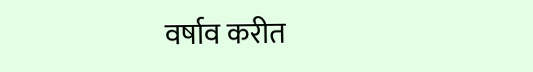वर्षाव करीत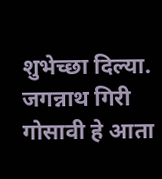शुभेच्छा दिल्या. जगन्नाथ गिरी गोसावी हे आता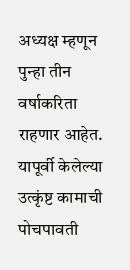अध्यक्ष म्हणून पुन्हा तीन वर्षाकरिता राहणार आहेत. यापूर्वी केलेल्या उत्कृंष्ट कामाची पोचपावती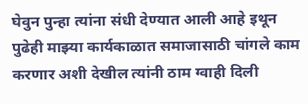घेवुन पुन्हा त्यांना संधी देण्यात आली आहे इथून पुढेही माझ्या कार्यकाळात समाजासाठी चांगले काम करणार अशी देखील त्यांनी ठाम ग्वाही दिली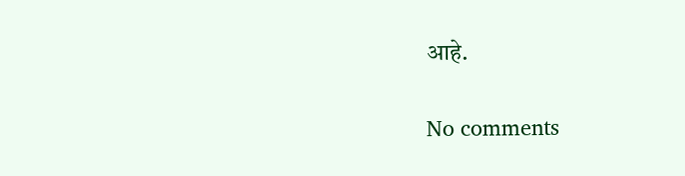आहे.

No comments